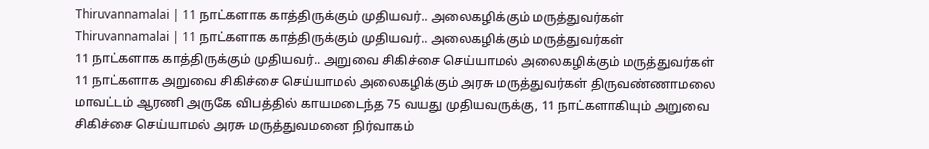Thiruvannamalai | 11 நாட்களாக காத்திருக்கும் முதியவர்.. அலைகழிக்கும் மருத்துவர்கள்
Thiruvannamalai | 11 நாட்களாக காத்திருக்கும் முதியவர்.. அலைகழிக்கும் மருத்துவர்கள்
11 நாட்களாக காத்திருக்கும் முதியவர்.. அறுவை சிகிச்சை செய்யாமல் அலைகழிக்கும் மருத்துவர்கள்
11 நாட்களாக அறுவை சிகிச்சை செய்யாமல் அலைகழிக்கும் அரசு மருத்துவர்கள் திருவண்ணாமலை மாவட்டம் ஆரணி அருகே விபத்தில் காயமடைந்த 75 வயது முதியவருக்கு, 11 நாட்களாகியும் அறுவை சிகிச்சை செய்யாமல் அரசு மருத்துவமனை நிர்வாகம்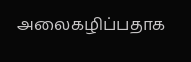அலைகழிப்பதாக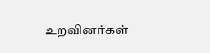உறவினர்கள்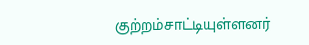குற்றம்சாட்டியுள்ளனர்